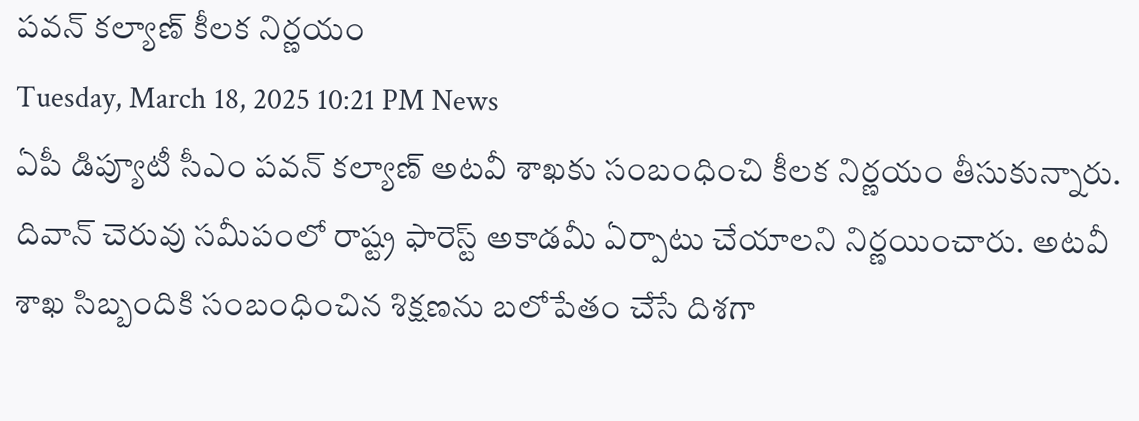పవన్ కల్యాణ్ కీలక నిర్ణయం
Tuesday, March 18, 2025 10:21 PM News
ఏపీ డిప్యూటీ సీఎం పవన్ కల్యాణ్ అటవీ శాఖకు సంబంధించి కీలక నిర్ణయం తీసుకున్నారు. దివాన్ చెరువు సమీపంలో రాష్ట్ర ఫారెస్ట్ అకాడమీ ఏర్పాటు చేయాలని నిర్ణయించారు. అటవీ శాఖ సిబ్బందికి సంబంధించిన శిక్షణను బలోపేతం చేసే దిశగా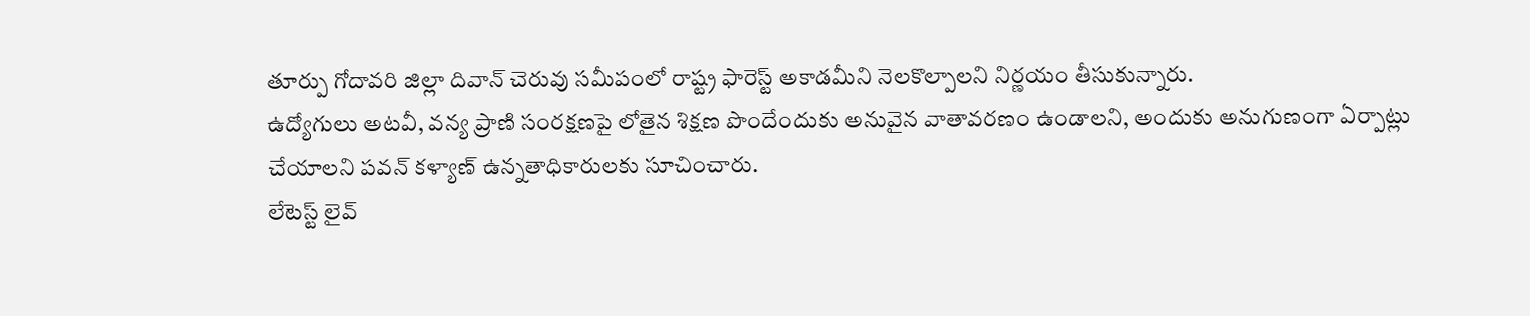తూర్పు గోదావరి జిల్లా దివాన్ చెరువు సమీపంలో రాష్ట్ర ఫారెస్ట్ అకాడమీని నెలకొల్పాలని నిర్ణయం తీసుకున్నారు.
ఉద్యోగులు అటవీ, వన్య ప్రాణి సంరక్షణపై లోతైన శిక్షణ పొందేందుకు అనువైన వాతావరణం ఉండాలని, అందుకు అనుగుణంగా ఏర్పాట్లు చేయాలని పవన్ కళ్యాణ్ ఉన్నతాధికారులకు సూచించారు.
లేటెస్ట్ లైవ్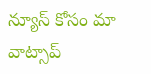న్యూస్ కోసం మా వాట్సాప్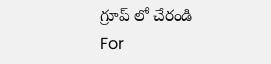గ్రూప్ లో చేరండి
For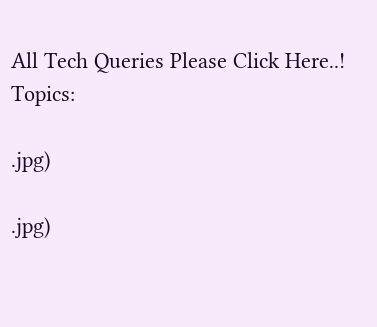All Tech Queries Please Click Here..!
Topics:

.jpg)

.jpg)